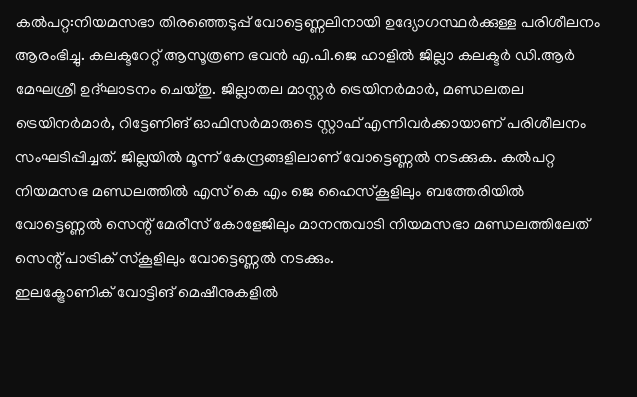കൽപറ്റ:നിയമസഭാ തിരഞ്ഞെടുപ്പ് വോട്ടെണ്ണലിനായി ഉദ്യോഗസ്ഥർക്കുള്ള പരിശീലനം ആരംഭിച്ചു. കലക്ടറേറ്റ് ആസൂത്രണ ഭവൻ എ.പി.ജെ ഹാളിൽ ജില്ലാ കലക്ടർ ഡി.ആർ മേഘശ്രീ ഉദ്ഘാടനം ചെയ്തു. ജില്ലാതല മാസ്റ്റർ ട്രെയിനർമാർ, മണ്ഡലതല ട്രെയിനർമാർ, റിട്ടേണിങ് ഓഫിസർമാരുടെ സ്റ്റാഫ് എന്നിവർക്കായാണ് പരിശീലനം സംഘടിപ്പിച്ചത്. ജില്ലയിൽ മൂന്ന് കേന്ദ്രങ്ങളിലാണ് വോട്ടെണ്ണൽ നടക്കുക. കൽപറ്റ നിയമസഭ മണ്ഡലത്തിൽ എസ് കെ എം ജെ ഹൈസ്കൂളിലും ബത്തേരിയിൽ വോട്ടെണ്ണൽ സെന്റ് മേരീസ് കോളേജിലും മാനന്തവാടി നിയമസഭാ മണ്ഡലത്തിലേത് സെന്റ് പാട്രിക് സ്കൂളിലും വോട്ടെണ്ണൽ നടക്കും.
ഇലക്ട്രോണിക് വോട്ടിങ് മെഷീനുകളിൽ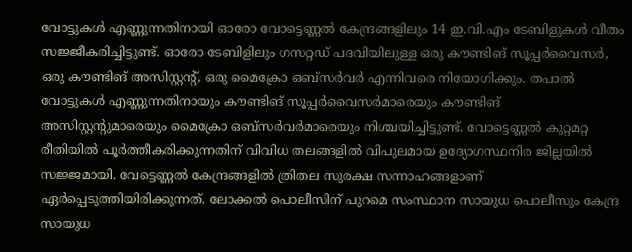വോട്ടുകൾ എണ്ണുന്നതിനായി ഓരോ വോട്ടെണ്ണൽ കേന്ദ്രങ്ങളിലും 14 ഇ.വി.എം ടേബിളുകൾ വീതം സജ്ജീകരിച്ചിട്ടുണ്ട്. ഓരോ ടേബിളിലും ഗസറ്റഡ് പദവിയിലുള്ള ഒരു കൗണ്ടിങ് സൂപ്പർവൈസർ, ഒരു കൗണ്ടിങ് അസിസ്റ്റന്റ്, ഒരു മൈക്രോ ഒബ്സർവർ എന്നിവരെ നിയോഗിക്കും. തപാൽ വോട്ടുകൾ എണ്ണുന്നതിനായും കൗണ്ടിങ് സൂപ്പർവൈസർമാരെയും കൗണ്ടിങ് അസിസ്റ്റന്റുമാരെയും മൈക്രോ ഒബ്സർവർമാരെയും നിശ്ചയിച്ചിട്ടുണ്ട്. വോട്ടെണ്ണൽ കുറ്റമറ്റ രീതിയിൽ പൂർത്തീകരിക്കുന്നതിന് വിവിധ തലങ്ങളിൽ വിപുലമായ ഉദ്യോഗസ്ഥനിര ജില്ലയിൽ സജ്ജമായി. വേട്ടെണ്ണൽ കേന്ദ്രങ്ങളിൽ ത്രിതല സുരക്ഷ സന്നാഹങ്ങളാണ് ഏർപ്പെടുത്തിയിരിക്കുന്നത്. ലോക്കൽ പൊലീസിന് പുറമെ സംസ്ഥാന സായുധ പൊലീസും കേന്ദ്ര സായുധ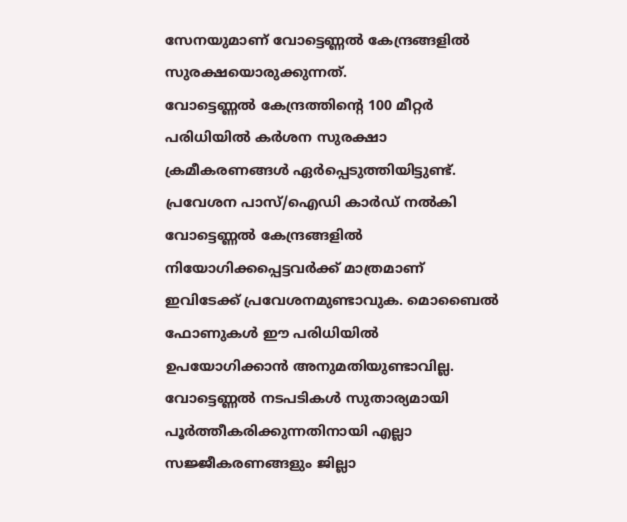സേനയുമാണ് വോട്ടെണ്ണൽ കേന്ദ്രങ്ങളിൽ സുരക്ഷയൊരുക്കുന്നത്.
വോട്ടെണ്ണൽ കേന്ദ്രത്തിന്റെ 100 മീറ്റർ പരിധിയിൽ കർശന സുരക്ഷാ ക്രമീകരണങ്ങൾ ഏർപ്പെടുത്തിയിട്ടുണ്ട്. പ്രവേശന പാസ്/ഐഡി കാർഡ് നൽകി വോട്ടെണ്ണൽ കേന്ദ്രങ്ങളിൽ നിയോഗിക്കപ്പെട്ടവർക്ക് മാത്രമാണ് ഇവിടേക്ക് പ്രവേശനമുണ്ടാവുക. മൊബൈൽ ഫോണുകൾ ഈ പരിധിയിൽ ഉപയോഗിക്കാൻ അനുമതിയുണ്ടാവില്ല. വോട്ടെണ്ണൽ നടപടികൾ സുതാര്യമായി പൂർത്തീകരിക്കുന്നതിനായി എല്ലാ സജ്ജീകരണങ്ങളും ജില്ലാ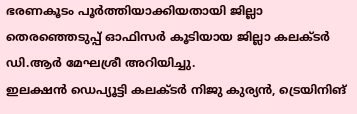ഭരണകൂടം പൂർത്തിയാക്കിയതായി ജില്ലാ തെരഞ്ഞെടുപ്പ് ഓഫിസർ കൂടിയായ ജില്ലാ കലക്ടർ ഡി.ആർ മേഘശ്രീ അറിയിച്ചു.
ഇലക്ഷൻ ഡെപ്യൂട്ടി കലക്ടർ നിജു കുര്യൻ, ട്രെയിനിങ്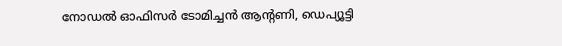നോഡൽ ഓഫിസർ ടോമിച്ചൻ ആന്റണി, ഡെപ്യൂട്ടി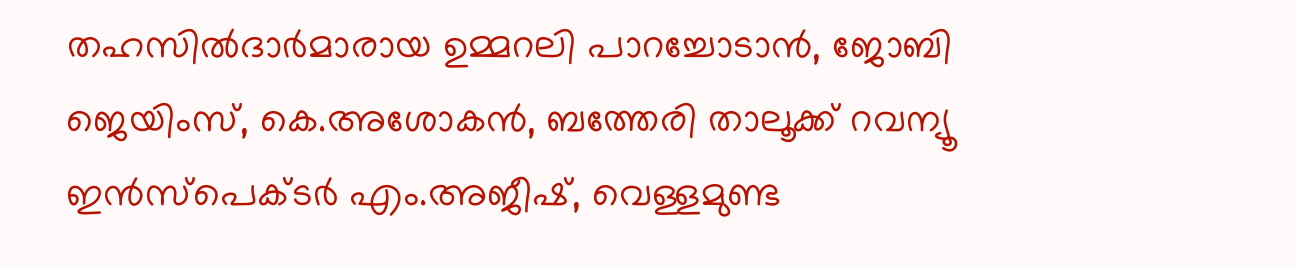തഹസിൽദാർമാരായ ഉമ്മറലി പാറച്ചോടാൻ, ജോബി ജെയിംസ്, കെ.അശോകൻ, ബത്തേരി താലൂക്ക് റവന്യൂ ഇൻസ്പെക്ടർ എം.അജീഷ്, വെള്ളമുണ്ട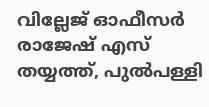വില്ലേജ് ഓഫീസർ രാജേഷ് എസ് തയ്യത്ത്, പുൽപള്ളി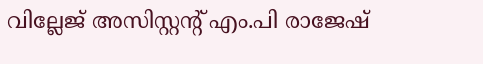വില്ലേജ് അസിസ്റ്റന്റ് എം.പി രാജേഷ്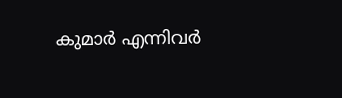കുമാർ എന്നിവർ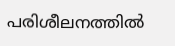പരിശീലനത്തിൽ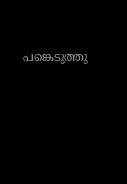പങ്കെടുത്തു